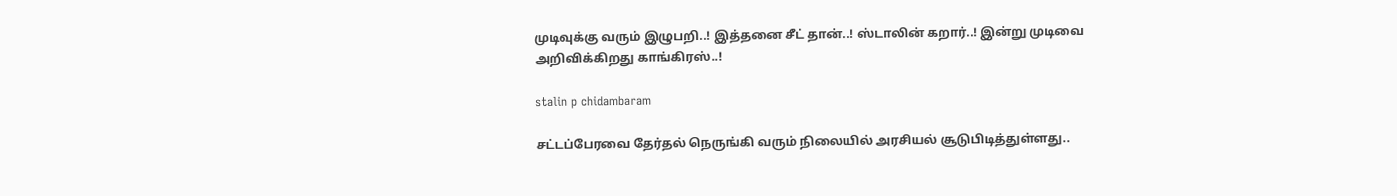முடிவுக்கு வரும் இழுபறி..! இத்தனை சீட் தான்..! ஸ்டாலின் கறார்..! இன்று முடிவை அறிவிக்கிறது காங்கிரஸ்..!

stalin p chidambaram

சட்டப்பேரவை தேர்தல் நெருங்கி வரும் நிலையில் அரசியல் சூடுபிடித்துள்ளது..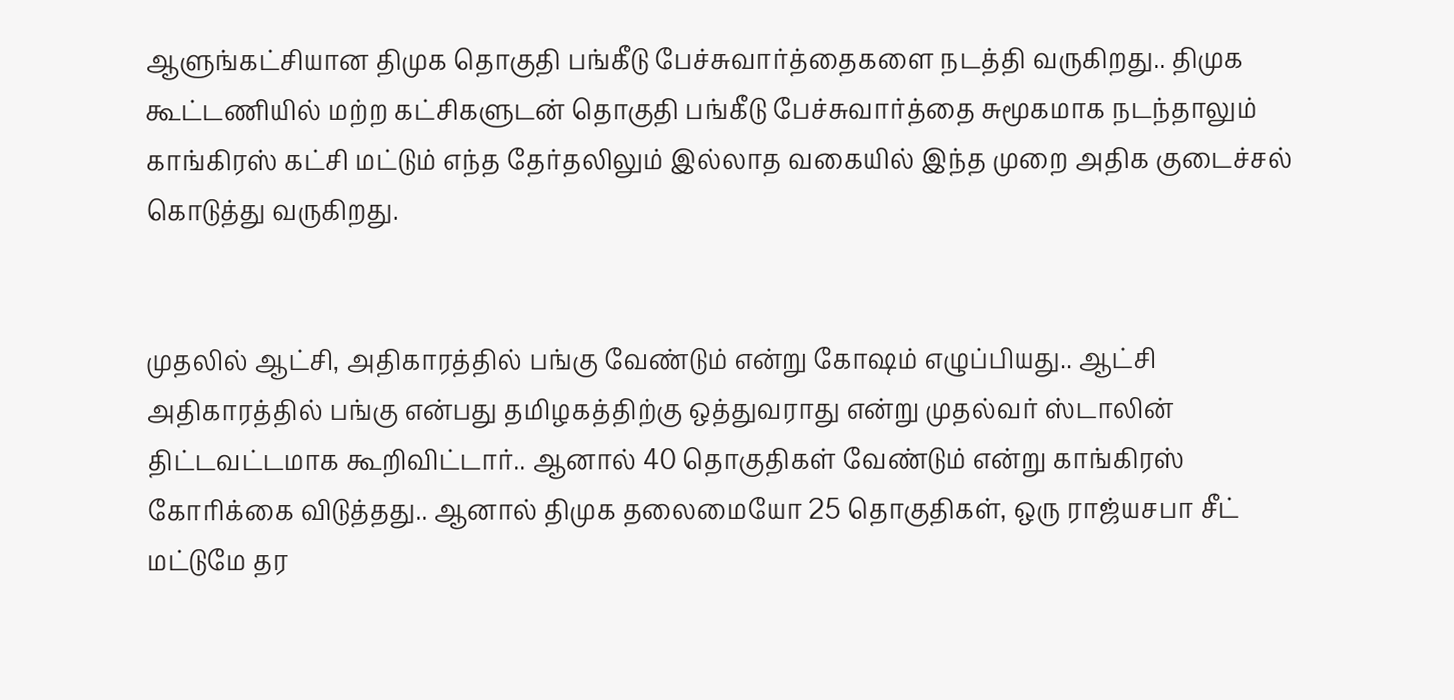ஆளுங்கட்சியான திமுக தொகுதி பங்கீடு பேச்சுவார்த்தைகளை நடத்தி வருகிறது.. திமுக கூட்டணியில் மற்ற கட்சிகளுடன் தொகுதி பங்கீடு பேச்சுவார்த்தை சுமூகமாக நடந்தாலும் காங்கிரஸ் கட்சி மட்டும் எந்த தேர்தலிலும் இல்லாத வகையில் இந்த முறை அதிக குடைச்சல் கொடுத்து வருகிறது.


முதலில் ஆட்சி, அதிகாரத்தில் பங்கு வேண்டும் என்று கோஷம் எழுப்பியது.. ஆட்சி அதிகாரத்தில் பங்கு என்பது தமிழகத்திற்கு ஒத்துவராது என்று முதல்வர் ஸ்டாலின் திட்டவட்டமாக கூறிவிட்டார்.. ஆனால் 40 தொகுதிகள் வேண்டும் என்று காங்கிரஸ் கோரிக்கை விடுத்தது.. ஆனால் திமுக தலைமையோ 25 தொகுதிகள், ஒரு ராஜ்யசபா சீட் மட்டுமே தர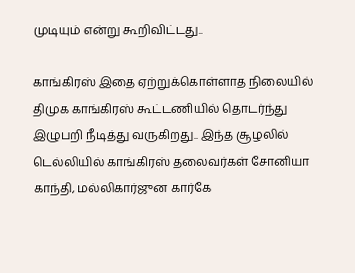முடியும் என்று கூறிவிட்டது..

காங்கிரஸ் இதை ஏற்றுக்கொள்ளாத நிலையில் திமுக காங்கிரஸ் கூட்டணியில் தொடர்ந்து இழுபறி நீடித்து வருகிறது.. இந்த சூழலில் டெல்லியில் காங்கிரஸ் தலைவர்கள் சோனியா காந்தி, மல்லிகார்ஜுன கார்கே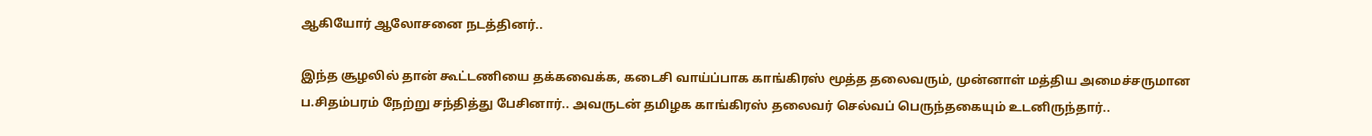ஆகியோர் ஆலோசனை நடத்தினர்..

இந்த சூழலில் தான் கூட்டணியை தக்கவைக்க, கடைசி வாய்ப்பாக காங்கிரஸ் மூத்த தலைவரும், முன்னாள் மத்திய அமைச்சருமான ப.சிதம்பரம் நேற்று சந்தித்து பேசினார்.. அவருடன் தமிழக காங்கிரஸ் தலைவர் செல்வப் பெருந்தகையும் உடனிருந்தார்..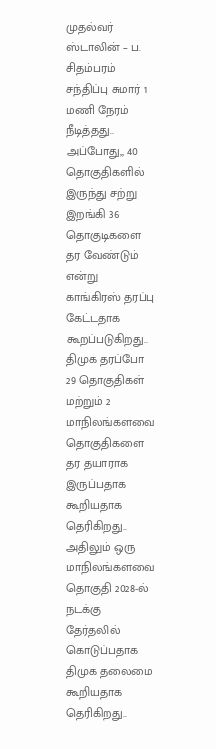முதல்வர் ஸ்டாலின் – ப. சிதம்பரம் சந்திப்பு சுமார் 1 மணி நேரம் நீடித்தது.. அப்போது,, 40 தொகுதிகளில் இருந்து சற்று இறங்கி 36 தொகுடிகளை தர வேண்டும் என்று காங்கிரஸ் தரப்பு கேட்டதாக கூறப்படுகிறது.. திமுக தரப்போ 29 தொகுதிகள் மற்றும் 2 மாநிலங்களவை தொகுதிகளை தர தயாராக இருப்பதாக கூறியதாக தெரிகிறது.. அதிலும் ஒரு மாநிலங்களவை தொகுதி 2028-ல் நடக்கு தேர்தலில் கொடுப்பதாக திமுக தலைமை கூறியதாக தெரிகிறது..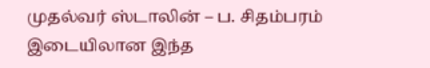முதல்வர் ஸ்டாலின் – ப. சிதம்பரம் இடையிலான இந்த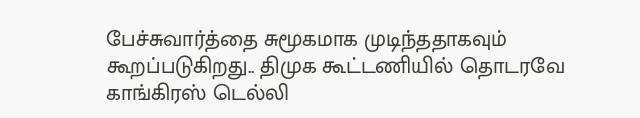பேச்சுவார்த்தை சுமூகமாக முடிந்ததாகவும் கூறப்படுகிறது.. திமுக கூட்டணியில் தொடரவே காங்கிரஸ் டெல்லி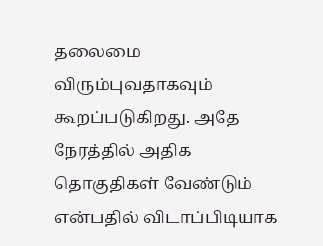தலைமை விரும்புவதாகவும் கூறப்படுகிறது. அதே நேரத்தில் அதிக தொகுதிகள் வேண்டும் என்பதில் விடாப்பிடியாக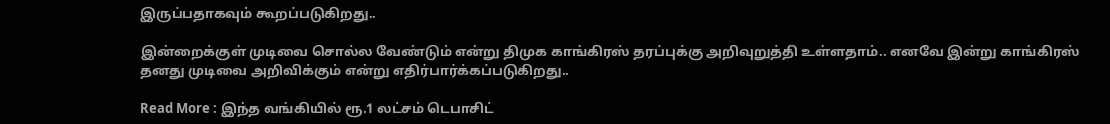இருப்பதாகவும் கூறப்படுகிறது..

இன்றைக்குள் முடிவை சொல்ல வேண்டும் என்று திமுக காங்கிரஸ் தரப்புக்கு அறிவுறுத்தி உள்ளதாம்.. எனவே இன்று காங்கிரஸ் தனது முடிவை அறிவிக்கும் என்று எதிர்பார்க்கப்படுகிறது..

Read More : இந்த வங்கியில் ரூ.1 லட்சம் டெபாசிட்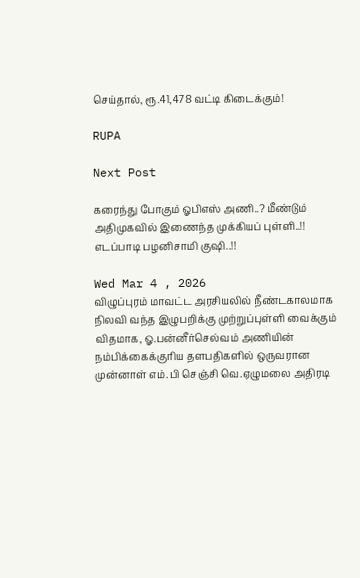செய்தால், ரூ.41,478 வட்டி கிடைக்கும்!

RUPA

Next Post

கரைந்து போகும் ஓபிஎஸ் அணி..? மீண்டும் அதிமுகவில் இணைந்த முக்கியப் புள்ளி..!! எடப்பாடி பழனிசாமி குஷி..!!

Wed Mar 4 , 2026
விழுப்புரம் மாவட்ட அரசியலில் நீண்டகாலமாக நிலவி வந்த இழுபறிக்கு முற்றுப்புள்ளி வைக்கும் விதமாக, ஓ.பன்னீர்செல்வம் அணியின் நம்பிக்கைக்குரிய தளபதிகளில் ஒருவரான முன்னாள் எம்.பி செஞ்சி வெ.ஏழுமலை அதிரடி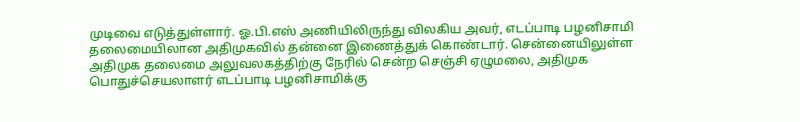முடிவை எடுத்துள்ளார். ஓ.பி.எஸ் அணியிலிருந்து விலகிய அவர், எடப்பாடி பழனிசாமி தலைமையிலான அதிமுகவில் தன்னை இணைத்துக் கொண்டார். சென்னையிலுள்ள அதிமுக தலைமை அலுவலகத்திற்கு நேரில் சென்ற செஞ்சி ஏழுமலை, அதிமுக பொதுச்செயலாளர் எடப்பாடி பழனிசாமிக்கு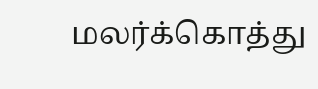மலர்க்கொத்து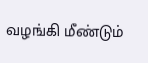வழங்கி மீண்டும்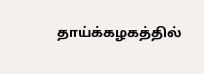தாய்க்கழகத்தில்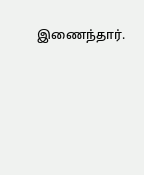இணைந்தார்.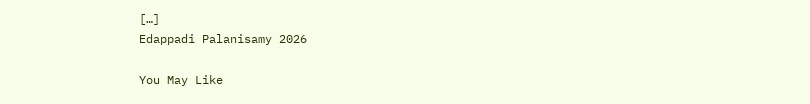[…]
Edappadi Palanisamy 2026

You May Like